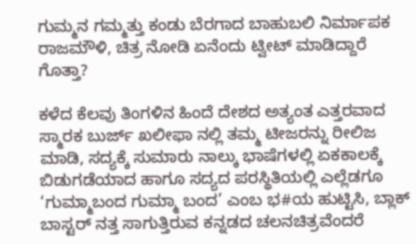ಗುಮ್ಮನ ಗಮ್ಮತ್ತು ಕಂಡು ಬೆರಗಾದ ಬಾಹುಬಲಿ ನಿರ್ಮಾಪಕ ರಾಜಮೌಳಿ, ಚಿತ್ರ ನೋಡಿ ಏನೆಂದು ಟ್ವೀಟ್ ಮಾಡಿದ್ದಾರೆ ಗೊತ್ತಾ?

ಕಳೆದ ಕೆಲವು ತಿಂಗಳಿನ ಹಿಂದೆ ದೇಶದ ಅತ್ಯಂತ ಎತ್ತರವಾದ ಸ್ಮಾರಕ ಬುರ್ಜ್ ಖಲೀಫಾ ನಲ್ಲಿ ತಮ್ಮ ಟೀಜರನ್ನು ರೀಲಿಜ ಮಾಡಿ, ಸದ್ಯಕ್ಕೆ ಸುಮಾರು ನಾಲ್ಕು ಭಾಷೆಗಳಲ್ಲಿ ಏಕಕಾಲಕ್ಕೆ ಬಿಡುಗಡೆಯಾದ ಹಾಗೂ ಸದ್ಯದ ಪರಸ್ಥಿತಿಯಲ್ಲಿ ಎಲ್ಲೆಡಗೂ ‘ಗುಮ್ಮಾಬಂದ ಗುಮ್ಮಾ ಬಂದ’ ಎಂಬ ಭ#ಯ ಹುಟ್ಟಿಸಿ, ಬ್ಲಾಕ್ ಬಾಸ್ಟರ್ ನತ್ತ ಸಾಗುತ್ತಿರುವ ಕನ್ನಡದ ಚಲನಚಿತ್ರವೆಂದರೆ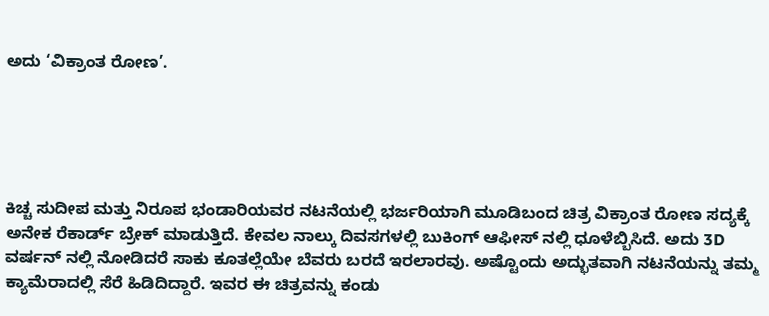ಅದು ‘ವಿಕ್ರಾಂತ ರೋಣ’.





ಕಿಚ್ಚ ಸುದೀಪ ಮತ್ತು ನಿರೂಪ ಭಂಡಾರಿಯವರ ನಟನೆಯಲ್ಲಿ ಭರ್ಜರಿಯಾಗಿ ಮೂಡಿಬಂದ ಚಿತ್ರ ವಿಕ್ರಾಂತ ರೋಣ ಸದ್ಯಕ್ಕೆ ಅನೇಕ ರೆಕಾರ್ಡ್ ಬ್ರೇಕ್ ಮಾಡುತ್ತಿದೆ. ಕೇವಲ ನಾಲ್ಕು ದಿವಸಗಳಲ್ಲಿ ಬುಕಿಂಗ್ ಆಫೀಸ್ ನಲ್ಲಿ ಧೂಳೆಬ್ಬಿಸಿದೆ. ಅದು 3D ವರ್ಷನ್ ನಲ್ಲಿ ನೋಡಿದರೆ ಸಾಕು ಕೂತಲ್ಲೆಯೇ ಬೆವರು ಬರದೆ ಇರಲಾರವು. ಅಷ್ಟೊಂದು ಅದ್ಭುತವಾಗಿ ನಟನೆಯನ್ನು ತಮ್ಮ ಕ್ಯಾಮೆರಾದಲ್ಲಿ ಸೆರೆ ಹಿಡಿದಿದ್ದಾರೆ. ಇವರ ಈ ಚಿತ್ರವನ್ನು ಕಂಡು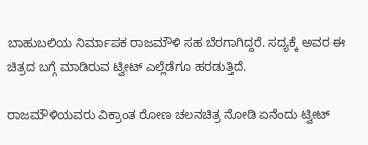ಬಾಹುಬಲಿಯ ನಿರ್ಮಾಪಕ ರಾಜಮೌಳಿ ಸಹ ಬೆರಗಾಗಿದ್ದರೆ. ಸದ್ಯಕ್ಕೆ ಅವರ ಈ ಚಿತ್ರದ ಬಗ್ಗೆ ಮಾಡಿರುವ ಟ್ವೀಟ್ ಎಲ್ಲೆಡೆಗೂ ಹರಡುತ್ತಿದೆ.

ರಾಜಮೌಳಿಯವರು ವಿಕ್ರಾಂತ ರೋಣ ಚಲನಚಿತ್ರ ನೋಡಿ ಏನೆಂದು ಟ್ವೀಟ್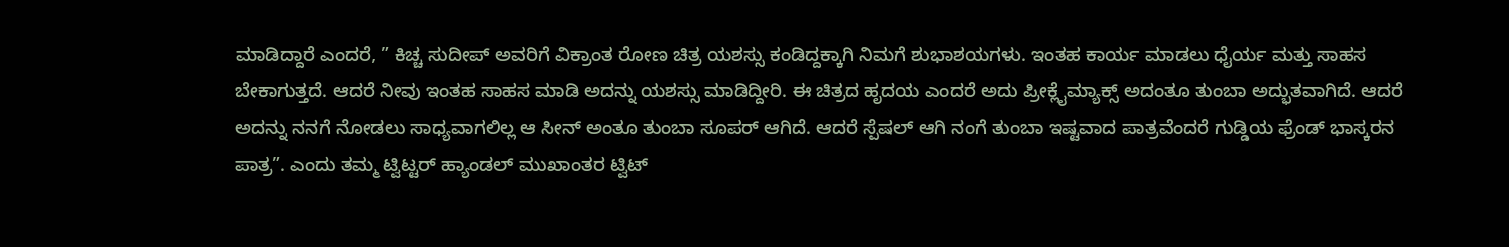ಮಾಡಿದ್ದಾರೆ ಎಂದರೆ, ” ಕಿಚ್ಚ ಸುದೀಪ್ ಅವರಿಗೆ ವಿಕ್ರಾಂತ ರೋಣ ಚಿತ್ರ ಯಶಸ್ಸು ಕಂಡಿದ್ದಕ್ಕಾಗಿ ನಿಮಗೆ ಶುಭಾಶಯಗಳು. ಇಂತಹ ಕಾರ್ಯ ಮಾಡಲು ಧೈರ್ಯ ಮತ್ತು ಸಾಹಸ ಬೇಕಾಗುತ್ತದೆ. ಆದರೆ ನೀವು ಇಂತಹ ಸಾಹಸ ಮಾಡಿ ಅದನ್ನು ಯಶಸ್ಸು ಮಾಡಿದ್ದೀರಿ. ಈ ಚಿತ್ರದ ಹೃದಯ ಎಂದರೆ ಅದು ಪ್ರೀಕ್ಲೈಮ್ಯಾಕ್ಸ್ ಅದಂತೂ ತುಂಬಾ ಅದ್ಭುತವಾಗಿದೆ. ಆದರೆ ಅದನ್ನು ನನಗೆ ನೋಡಲು ಸಾಧ್ಯವಾಗಲಿಲ್ಲ ಆ ಸೀನ್ ಅಂತೂ ತುಂಬಾ ಸೂಪರ್ ಆಗಿದೆ. ಆದರೆ ಸ್ಪೆಷಲ್ ಆಗಿ ನಂಗೆ ತುಂಬಾ ಇಷ್ಟವಾದ ಪಾತ್ರವೆಂದರೆ ಗುಡ್ಡಿಯ ಫ್ರೆಂಡ್ ಭಾಸ್ಕರನ ಪಾತ್ರ”. ಎಂದು ತಮ್ಮ ಟ್ವಿಟ್ಟರ್ ಹ್ಯಾಂಡಲ್ ಮುಖಾಂತರ ಟ್ವಿಟ್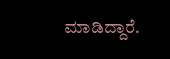ಮಾಡಿದ್ದಾರೆ.